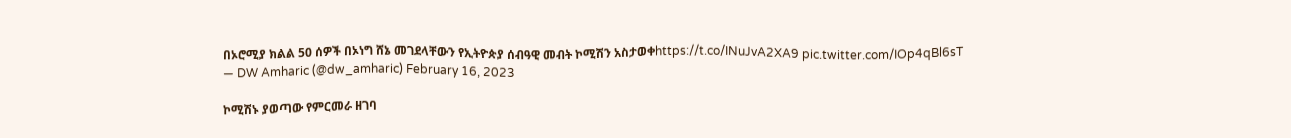በኦሮሚያ ክልል 50 ሰዎች በኦነግ ሸኔ መገደላቸውን የኢትዮጵያ ሰብዓዊ መብት ኮሚሽን አስታወቀhttps://t.co/INuJvA2XA9 pic.twitter.com/IOp4qBl6sT
— DW Amharic (@dw_amharic) February 16, 2023

ኮሚሽኑ ያወጣው የምርመራ ዘገባ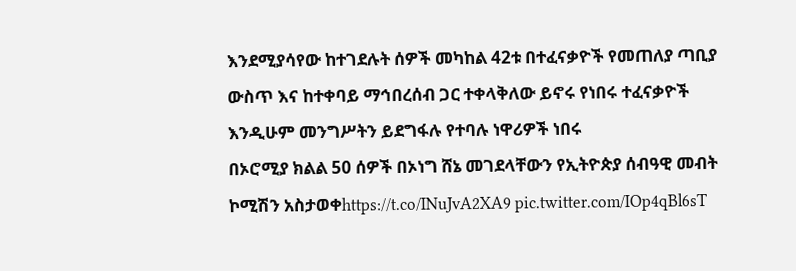እንደሚያሳየው ከተገደሉት ሰዎች መካከል 42ቱ በተፈናቃዮች የመጠለያ ጣቢያ ውስጥ እና ከተቀባይ ማኅበረሰብ ጋር ተቀላቅለው ይኖሩ የነበሩ ተፈናቃዮች እንዲሁም መንግሥትን ይደግፋሉ የተባሉ ነዋሪዎች ነበሩ
በኦሮሚያ ክልል 50 ሰዎች በኦነግ ሸኔ መገደላቸውን የኢትዮጵያ ሰብዓዊ መብት ኮሚሽን አስታወቀhttps://t.co/INuJvA2XA9 pic.twitter.com/IOp4qBl6sT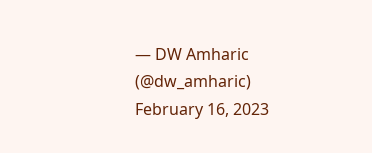— DW Amharic (@dw_amharic) February 16, 2023